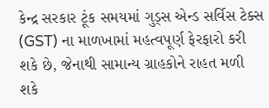કેન્દ્ર સરકાર ટૂંક સમયમાં ગુડ્સ એન્ડ સર્વિસ ટેક્સ (GST) ના માળખામાં મહત્વપૂર્ણ ફેરફારો કરી શકે છે, જેનાથી સામાન્ય ગ્રાહકોને રાહત મળી શકે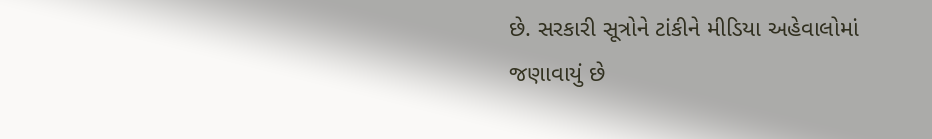છે. સરકારી સૂત્રોને ટાંકીને મીડિયા અહેવાલોમાં જણાવાયું છે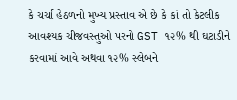કે ચર્ચા હેઠળનો મુખ્ય પ્રસ્તાવ એ છે કે કાં તો કેટલીક આવશ્યક ચીજવસ્તુઓ પરનો GST ૧૨% થી ઘટાડીને કરવામાં આવે અથવા ૧૨% સ્લેબને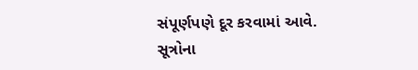સંપૂર્ણપણે દૂર કરવામાં આવે. સૂત્રોના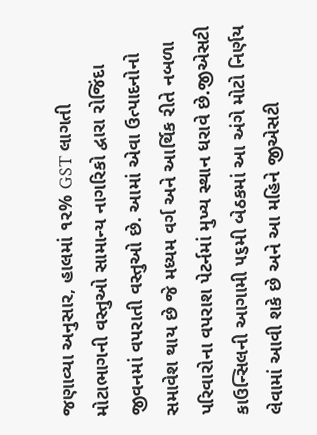જણાવ્યા અનુસાર, હાલમાં ૧૨% GST લાગતી મોટાભાગની વસ્તુઓ સામાન્ય નાગરિકો દ્વારા રોજિંદા જીવનમાં વપરાતી વસ્તુઓ છે. આમાં એવા ઉત્પાદનોનો સમાવેશ થાય છે જે મધ્યમ વર્ગ અને આર્થિક રીતે નબળા પરિવારોના વપરાશ પેટર્નમાં મુખ્ય સ્થાન ધરાવે છે.જીએસટી કાઉન્સિલની આગામી ૫૬મી બેઠકમાં આ અંગે મોટો નિર્ણય લેવામાં આવી શકે છે અને આ મહિને જીએસટી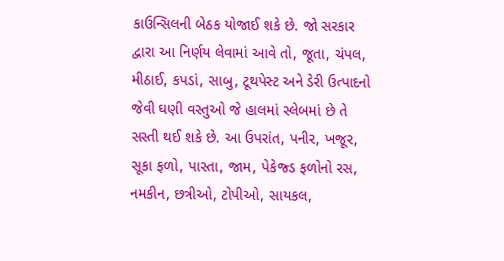કાઉન્સિલની બેઠક યોજાઈ શકે છે. જો સરકાર દ્વારા આ નિર્ણય લેવામાં આવે તો, જૂતા, ચંપલ, મીઠાઈ, કપડાં, સાબુ, ટૂથપેસ્ટ અને ડેરી ઉત્પાદનો જેવી ઘણી વસ્તુઓ જે હાલમાં સ્લેબમાં છે તે સસ્તી થઈ શકે છે. આ ઉપરાંત, પનીર, ખજૂર, સૂકા ફળો, પાસ્તા, જામ, પેકેજ્ડ ફળોનો રસ, નમકીન, છત્રીઓ, ટોપીઓ, સાયકલ,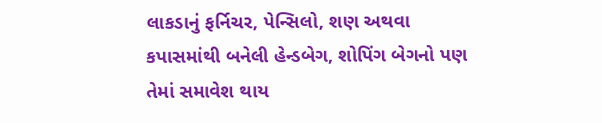લાકડાનું ફર્નિચર, પેન્સિલો, શણ અથવા કપાસમાંથી બનેલી હેન્ડબેગ, શોપિંગ બેગનો પણ તેમાં સમાવેશ થાય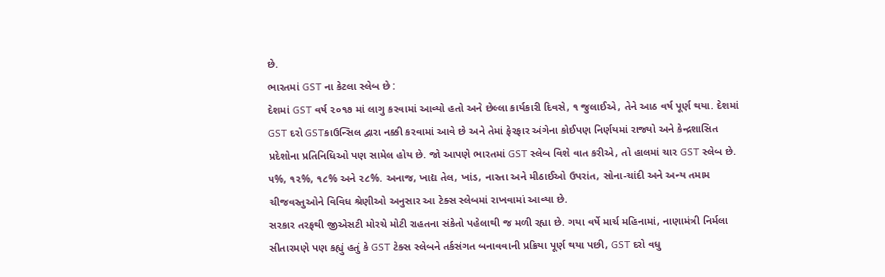છે.
ભારતમાં GST ના કેટલા સ્લેબ છે :
દેશમાં GST વર્ષ ૨૦૧૭ માં લાગુ કરવામાં આવ્યો હતો અને છેલ્લા કાર્યકારી દિવસે, ૧ જુલાઈએ, તેને આઠ વર્ષ પૂર્ણ થયા. દેશમાં GST દરો GSTકાઉન્સિલ દ્વારા નક્કી કરવામાં આવે છે અને તેમાં ફેરફાર અંગેના કોઈપણ નિર્ણયમાં રાજ્યો અને કેન્દ્રશાસિત પ્રદેશોના પ્રતિનિધિઓ પણ સામેલ હોય છે. જો આપણે ભારતમાં GST સ્લેબ વિશે વાત કરીએ, તો હાલમાં ચાર GST સ્લેબ છે. ૫%, ૧૨%, ૧૮% અને ૨૮%. અનાજ, ખાદ્ય તેલ, ખાંડ, નાસ્તા અને મીઠાઈઓ ઉપરાંત, સોના-ચાંદી અને અન્ય તમામ ચીજવસ્તુઓને વિવિધ શ્રેણીઓ અનુસાર આ ટેક્સ સ્લેબમાં રાખવામાં આવ્યા છે.
સરકાર તરફથી જીએસટી મોરચે મોટી રાહતના સંકેતો પહેલાથી જ મળી રહ્યા છે. ગયા વર્ષે માર્ચ મહિનામાં, નાણામંત્રી નિર્મલા સીતારમણે પણ કહ્યું હતું કે GST ટેક્સ સ્લેબને તર્કસંગત બનાવવાની પ્રક્રિયા પૂર્ણ થયા પછી, GST દરો વધુ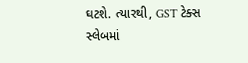ઘટશે. ત્યારથી, GST ટેક્સ સ્લેબમાં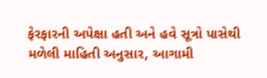ફેરફારની અપેક્ષા હતી અને હવે સૂત્રો પાસેથી મળેલી માહિતી અનુસાર, આગામી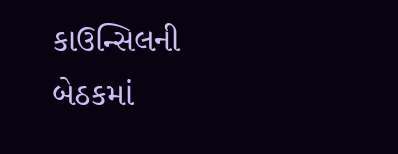કાઉન્સિલની બેઠકમાં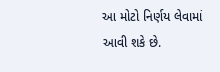આ મોટો નિર્ણય લેવામાં આવી શકે છે.